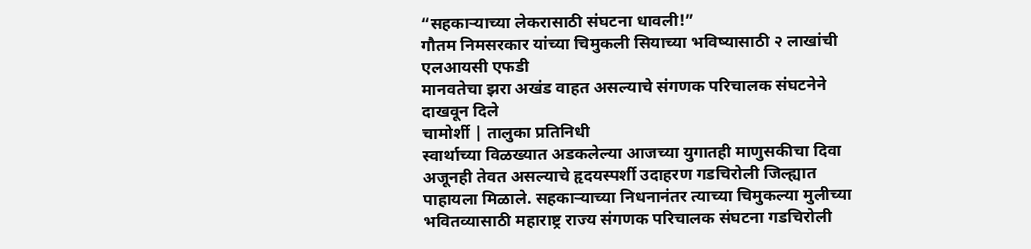“सहकाऱ्याच्या लेकरासाठी संघटना धावली!”
गौतम निमसरकार यांच्या चिमुकली सियाच्या भविष्यासाठी २ लाखांची एलआयसी एफडी
मानवतेचा झरा अखंड वाहत असल्याचे संगणक परिचालक संघटनेने दाखवून दिले
चामोर्शी | तालुका प्रतिनिधी
स्वार्थाच्या विळख्यात अडकलेल्या आजच्या युगातही माणुसकीचा दिवा अजूनही तेवत असल्याचे हृदयस्पर्शी उदाहरण गडचिरोली जिल्ह्यात पाहायला मिळाले. सहकाऱ्याच्या निधनानंतर त्याच्या चिमुकल्या मुलीच्या भवितव्यासाठी महाराष्ट्र राज्य संगणक परिचालक संघटना गडचिरोली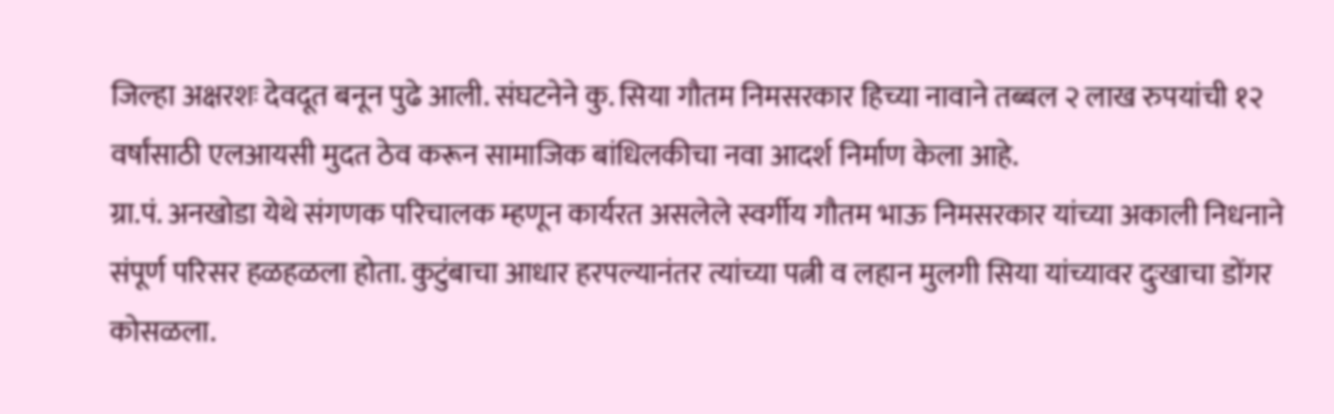जिल्हा अक्षरशः देवदूत बनून पुढे आली. संघटनेने कु. सिया गौतम निमसरकार हिच्या नावाने तब्बल २ लाख रुपयांची १२ वर्षांसाठी एलआयसी मुदत ठेव करून सामाजिक बांधिलकीचा नवा आदर्श निर्माण केला आहे.
ग्रा.पं. अनखोडा येथे संगणक परिचालक म्हणून कार्यरत असलेले स्वर्गीय गौतम भाऊ निमसरकार यांच्या अकाली निधनाने संपूर्ण परिसर हळहळला होता. कुटुंबाचा आधार हरपल्यानंतर त्यांच्या पत्नी व लहान मुलगी सिया यांच्यावर दुःखाचा डोंगर कोसळला.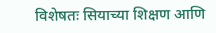विशेषतः सियाच्या शिक्षण आणि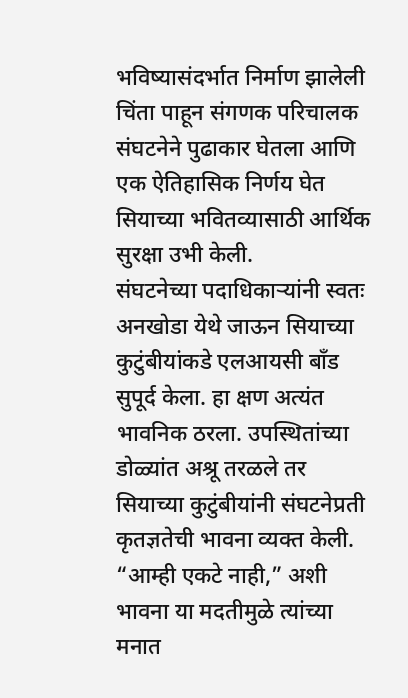भविष्यासंदर्भात निर्माण झालेली चिंता पाहून संगणक परिचालक संघटनेने पुढाकार घेतला आणि एक ऐतिहासिक निर्णय घेत सियाच्या भवितव्यासाठी आर्थिक सुरक्षा उभी केली.
संघटनेच्या पदाधिकाऱ्यांनी स्वतः अनखोडा येथे जाऊन सियाच्या कुटुंबीयांकडे एलआयसी बाँड सुपूर्द केला. हा क्षण अत्यंत भावनिक ठरला. उपस्थितांच्या डोळ्यांत अश्रू तरळले तर सियाच्या कुटुंबीयांनी संघटनेप्रती कृतज्ञतेची भावना व्यक्त केली. “आम्ही एकटे नाही,” अशी भावना या मदतीमुळे त्यांच्या मनात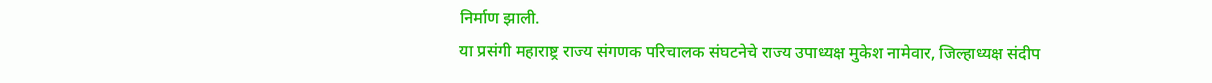निर्माण झाली.
या प्रसंगी महाराष्ट्र राज्य संगणक परिचालक संघटनेचे राज्य उपाध्यक्ष मुकेश नामेवार, जिल्हाध्यक्ष संदीप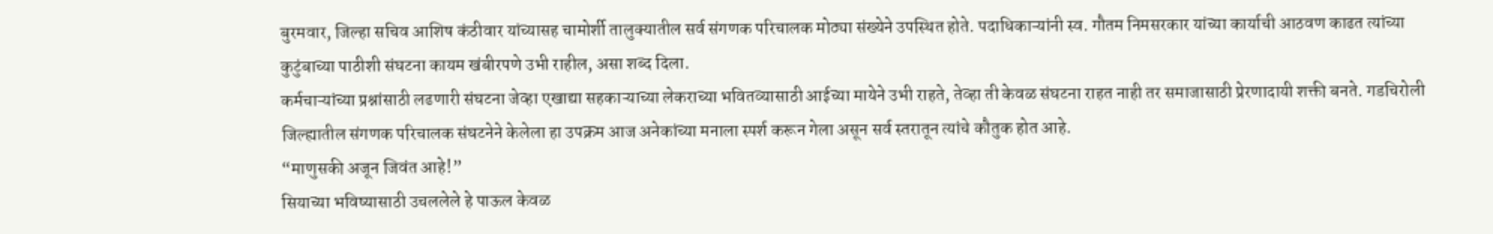बुरमवार, जिल्हा सचिव आशिष कंठीवार यांच्यासह चामोर्शी तालुक्यातील सर्व संगणक परिचालक मोठ्या संख्येने उपस्थित होते. पदाधिकाऱ्यांनी स्व. गौतम निमसरकार यांच्या कार्याची आठवण काढत त्यांच्या कुटुंबाच्या पाठीशी संघटना कायम खंबीरपणे उभी राहील, असा शब्द दिला.
कर्मचाऱ्यांच्या प्रश्नांसाठी लढणारी संघटना जेव्हा एखाद्या सहकाऱ्याच्या लेकराच्या भवितव्यासाठी आईच्या मायेने उभी राहते, तेव्हा ती केवळ संघटना राहत नाही तर समाजासाठी प्रेरणादायी शक्ती बनते. गडचिरोली जिल्ह्यातील संगणक परिचालक संघटनेने केलेला हा उपक्रम आज अनेकांच्या मनाला स्पर्श करून गेला असून सर्व स्तरातून त्यांचे कौतुक होत आहे.
“माणुसकी अजून जिवंत आहे!”
सियाच्या भविष्यासाठी उचललेले हे पाऊल केवळ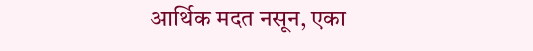आर्थिक मदत नसून, एका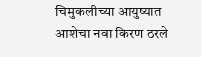चिमुकलीच्या आयुष्यात आशेचा नवा किरण ठरले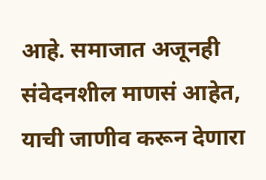आहे. समाजात अजूनही संवेदनशील माणसं आहेत, याची जाणीव करून देणारा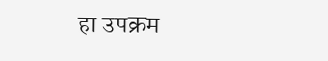हा उपक्रम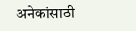अनेकांसाठी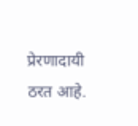प्रेरणादायी ठरत आहे.